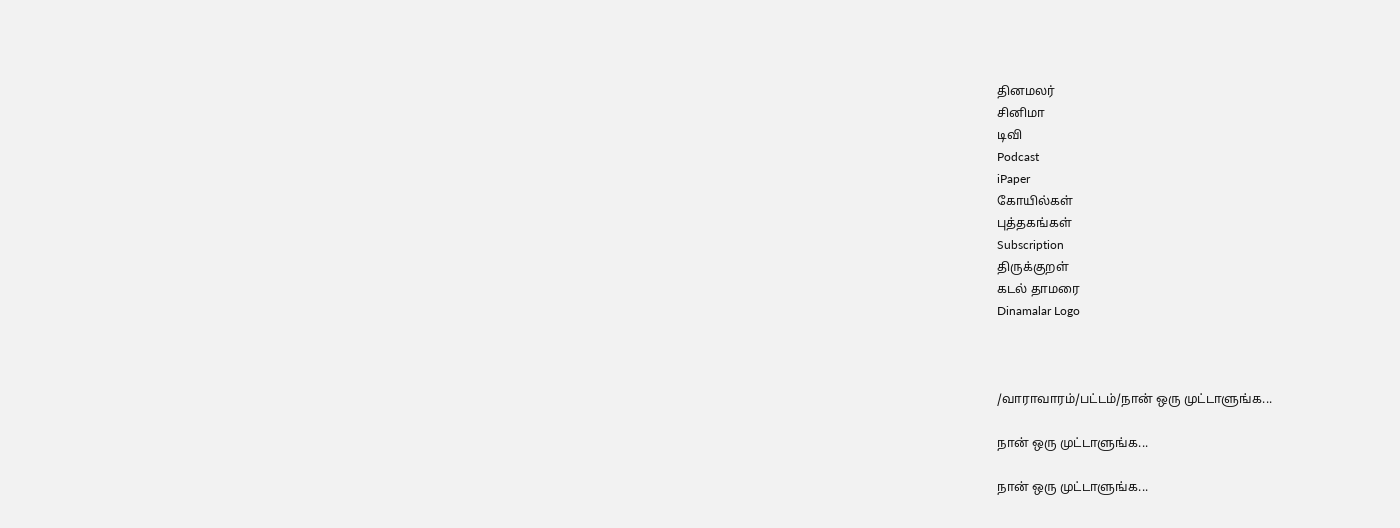தினமலர்
சினிமா
டிவி
Podcast
iPaper
கோயில்கள்
புத்தகங்கள்
Subscription
திருக்குறள்
கடல் தாமரை
Dinamalar Logo



/வாராவாரம்/பட்டம்/நான் ஒரு முட்டாளுங்க...

நான் ஒரு முட்டாளுங்க...

நான் ஒரு முட்டாளுங்க...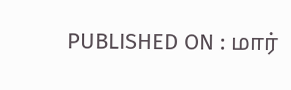PUBLISHED ON : மார்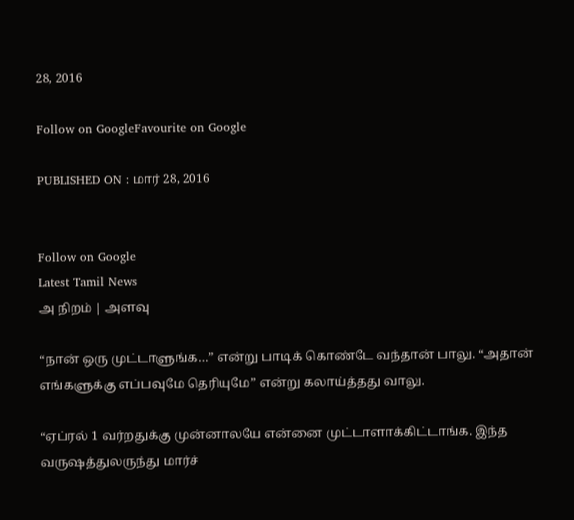28, 2016

Follow on GoogleFavourite on Google

PUBLISHED ON : மார் 28, 2016


Follow on Google
Latest Tamil News
அ நிறம் | அளவு

“நான் ஒரு முட்டாளுங்க…” என்று பாடிக் கொண்டே வந்தான் பாலு. “அதான் எங்களுக்கு எப்பவுமே தெரியுமே” என்று கலாய்த்தது வாலு.

“ஏப்ரல் 1 வர்றதுக்கு முன்னாலயே என்னை முட்டாளாக்கிட்டாங்க. இந்த வருஷத்துலருந்து மார்ச்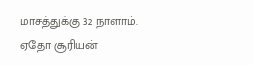மாசத்துக்கு 32 நாளாம். ஏதோ சூரியன்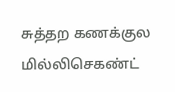சுத்தற கணக்குல மில்லிசெகண்ட்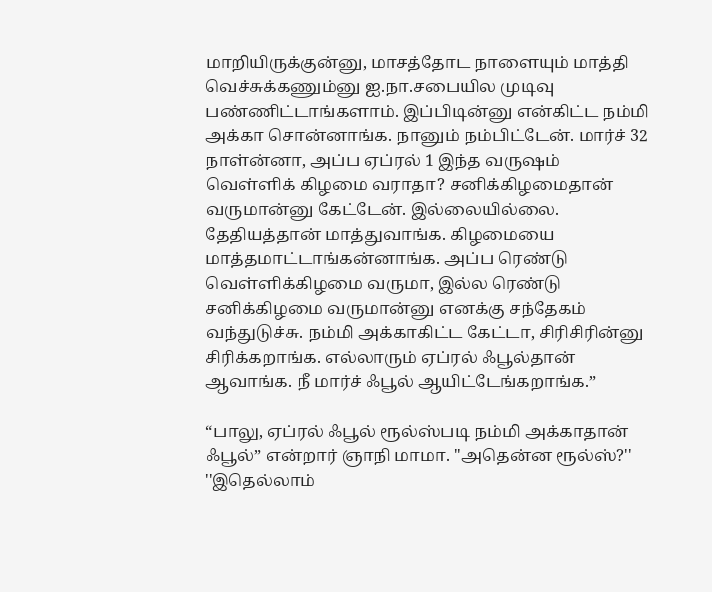மாறியிருக்குன்னு, மாசத்தோட நாளையும் மாத்தி வெச்சுக்கணும்னு ஐ.நா.சபையில முடிவு பண்ணிட்டாங்களாம். இப்பிடின்னு என்கிட்ட நம்மி அக்கா சொன்னாங்க. நானும் நம்பிட்டேன். மார்ச் 32 நாள்ன்னா, அப்ப ஏப்ரல் 1 இந்த வருஷம் வெள்ளிக் கிழமை வராதா? சனிக்கிழமைதான் வருமான்னு கேட்டேன். இல்லையில்லை. தேதியத்தான் மாத்துவாங்க. கிழமையை மாத்தமாட்டாங்கன்னாங்க. அப்ப ரெண்டு வெள்ளிக்கிழமை வருமா, இல்ல ரெண்டு சனிக்கிழமை வருமான்னு எனக்கு சந்தேகம் வந்துடுச்சு. நம்மி அக்காகிட்ட கேட்டா, சிரிசிரின்னு சிரிக்கறாங்க. எல்லாரும் ஏப்ரல் ஃபூல்தான் ஆவாங்க. நீ மார்ச் ஃபூல் ஆயிட்டேங்கறாங்க.”

“பாலு, ஏப்ரல் ஃபூல் ரூல்ஸ்படி நம்மி அக்காதான் ஃபூல்” என்றார் ஞாநி மாமா. ''அதென்ன ரூல்ஸ்?'' ''இதெல்லாம்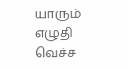யாரும் எழுதி வெச்ச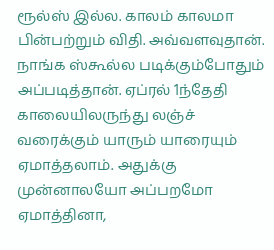ரூல்ஸ் இல்ல. காலம் காலமா பின்பற்றும் விதி. அவ்வளவுதான். நாங்க ஸ்கூல்ல படிக்கும்போதும் அப்படித்தான். ஏப்ரல் 1ந்தேதி காலையிலருந்து லஞ்ச் வரைக்கும் யாரும் யாரையும் ஏமாத்தலாம். அதுக்கு முன்னாலயோ அப்பறமோ ஏமாத்தினா,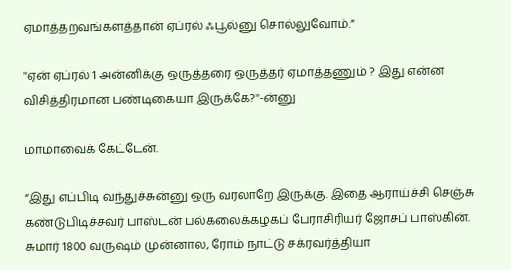ஏமாத்தறவங்களத்தான் ஏப்ரல் ஃபூல்னு சொல்லுவோம்.”

''ஏன் ஏப்ரல் 1 அன்னிக்கு ஒருத்தரை ஒருத்தர் ஏமாத்தணும் ? இது என்ன விசித்திரமான பண்டிகையா இருக்கே?''-ன்னு

மாமாவைக் கேட்டேன்.

“இது எப்பிடி வந்துச்சுன்னு ஒரு வரலாறே இருக்கு. இதை ஆராய்ச்சி செஞ்சு கண்டுபிடிச்சவர் பாஸ்டன் பல்கலைக்கழகப் பேராசிரியர் ஜோசப் பாஸ்கின். சுமார் 1800 வருஷம் முன்னால, ரோம் நாட்டு சக்ரவர்த்தியா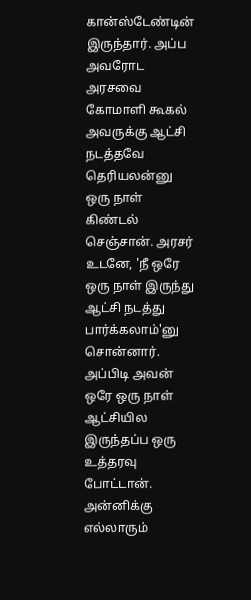கான்ஸ்டேண்டின் இருந்தார். அப்ப அவரோட அரசவை கோமாளி கூகல் அவருக்கு ஆட்சி நடத்தவே தெரியலன்னு ஒரு நாள் கிண்டல் செஞ்சான். அரசர் உடனே, 'நீ ஒரே ஒரு நாள் இருந்து ஆட்சி நடத்து பார்க்கலாம்'னு சொன்னார். அப்பிடி அவன் ஒரே ஒரு நாள் ஆட்சியில இருந்தப்ப ஒரு உத்தரவு போட்டான். அன்னிக்கு எல்லாரும்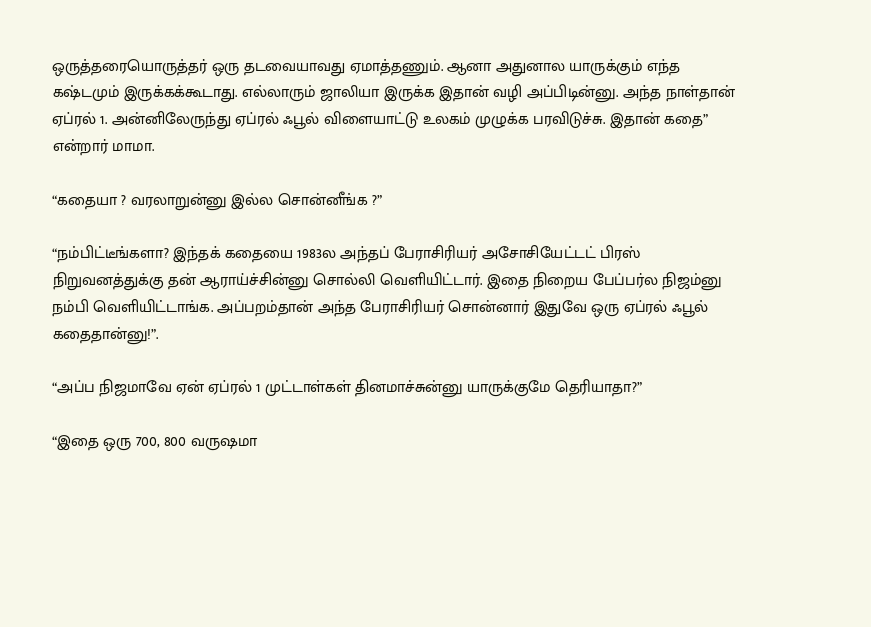ஒருத்தரையொருத்தர் ஒரு தடவையாவது ஏமாத்தணும். ஆனா அதுனால யாருக்கும் எந்த கஷ்டமும் இருக்கக்கூடாது. எல்லாரும் ஜாலியா இருக்க இதான் வழி அப்பிடின்னு. அந்த நாள்தான் ஏப்ரல் 1. அன்னிலேருந்து ஏப்ரல் ஃபூல் விளையாட்டு உலகம் முழுக்க பரவிடுச்சு. இதான் கதை” என்றார் மாமா.

“கதையா ? வரலாறுன்னு இல்ல சொன்னீங்க ?”

“நம்பிட்டீங்களா? இந்தக் கதையை 1983ல அந்தப் பேராசிரியர் அசோசியேட்டட் பிரஸ் நிறுவனத்துக்கு தன் ஆராய்ச்சின்னு சொல்லி வெளியிட்டார். இதை நிறைய பேப்பர்ல நிஜம்னு நம்பி வெளியிட்டாங்க. அப்பறம்தான் அந்த பேராசிரியர் சொன்னார் இதுவே ஒரு ஏப்ரல் ஃபூல் கதைதான்னு!”.

“அப்ப நிஜமாவே ஏன் ஏப்ரல் 1 முட்டாள்கள் தினமாச்சுன்னு யாருக்குமே தெரியாதா?”

“இதை ஒரு 700, 800 வருஷமா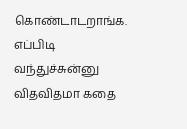கொண்டாடறாங்க. எப்பிடி வந்துச்சுன்னு விதவிதமா கதை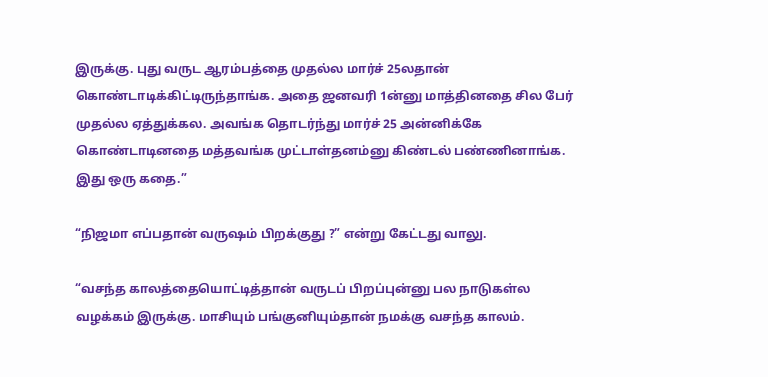இருக்கு. புது வருட ஆரம்பத்தை முதல்ல மார்ச் 25லதான் கொண்டாடிக்கிட்டிருந்தாங்க. அதை ஜனவரி 1ன்னு மாத்தினதை சில பேர் முதல்ல ஏத்துக்கல. அவங்க தொடர்ந்து மார்ச் 25 அன்னிக்கே கொண்டாடினதை மத்தவங்க முட்டாள்தனம்னு கிண்டல் பண்ணினாங்க. இது ஒரு கதை.”

“நிஜமா எப்பதான் வருஷம் பிறக்குது ?” என்று கேட்டது வாலு.

“வசந்த காலத்தையொட்டித்தான் வருடப் பிறப்புன்னு பல நாடுகள்ல வழக்கம் இருக்கு. மாசியும் பங்குனியும்தான் நமக்கு வசந்த காலம்.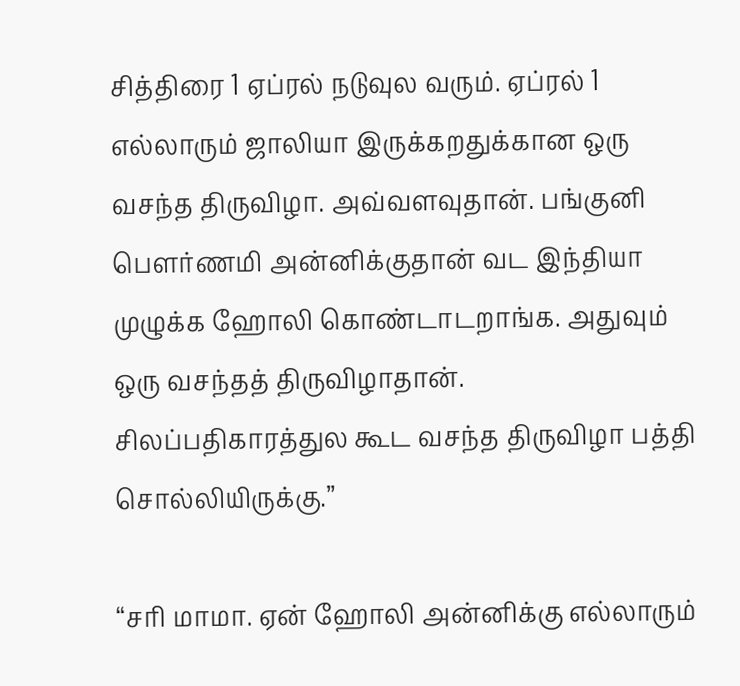சித்திரை 1 ஏப்ரல் நடுவுல வரும். ஏப்ரல் 1 எல்லாரும் ஜாலியா இருக்கறதுக்கான ஒரு வசந்த திருவிழா. அவ்வளவுதான். பங்குனி பௌர்ணமி அன்னிக்குதான் வட இந்தியா முழுக்க ஹோலி கொண்டாடறாங்க. அதுவும் ஒரு வசந்தத் திருவிழாதான். சிலப்பதிகாரத்துல கூட வசந்த திருவிழா பத்தி சொல்லியிருக்கு.”

“சரி மாமா. ஏன் ஹோலி அன்னிக்கு எல்லாரும்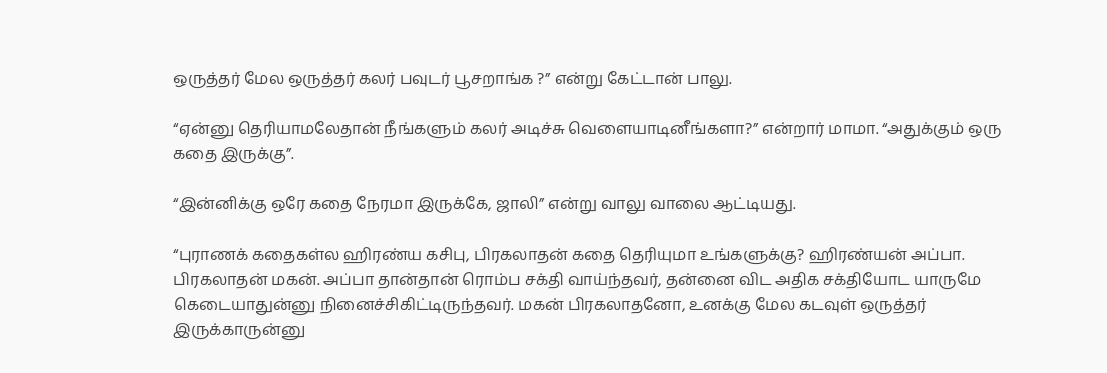ஒருத்தர் மேல ஒருத்தர் கலர் பவுடர் பூசறாங்க ?” என்று கேட்டான் பாலு.

“ஏன்னு தெரியாமலேதான் நீங்களும் கலர் அடிச்சு வெளையாடினீங்களா?” என்றார் மாமா. “அதுக்கும் ஒரு கதை இருக்கு”.

“இன்னிக்கு ஒரே கதை நேரமா இருக்கே, ஜாலி” என்று வாலு வாலை ஆட்டியது.

“புராணக் கதைகள்ல ஹிரண்ய கசிபு, பிரகலாதன் கதை தெரியுமா உங்களுக்கு? ஹிரண்யன் அப்பா. பிரகலாதன் மகன். அப்பா தான்தான் ரொம்ப சக்தி வாய்ந்தவர், தன்னை விட அதிக சக்தியோட யாருமே கெடையாதுன்னு நினைச்சிகிட்டிருந்தவர். மகன் பிரகலாதனோ, உனக்கு மேல கடவுள் ஒருத்தர் இருக்காருன்னு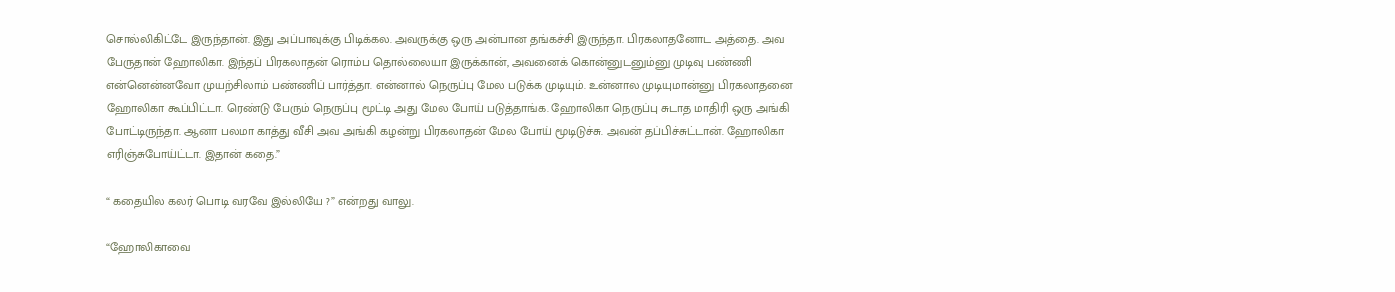சொல்லிகிட்டே இருந்தான். இது அப்பாவுக்கு பிடிக்கல. அவருக்கு ஒரு அன்பான தங்கச்சி இருந்தா. பிரகலாதனோட அத்தை. அவ பேருதான் ஹோலிகா. இந்தப் பிரகலாதன் ரொம்ப தொல்லையா இருக்கான், அவனைக் கொன்னுடனும்னு முடிவு பண்ணி என்னென்னவோ முயற்சிலாம் பண்ணிப் பார்த்தா. என்னால் நெருப்பு மேல படுக்க முடியும். உன்னால முடியுமான்னு பிரகலாதனை ஹோலிகா கூப்பிட்டா. ரெண்டு பேரும் நெருப்பு மூட்டி அது மேல போய் படுத்தாங்க. ஹோலிகா நெருப்பு சுடாத மாதிரி ஒரு அங்கி போட்டிருந்தா. ஆனா பலமா காத்து வீசி அவ அங்கி கழன்று பிரகலாதன் மேல போய் மூடிடுச்சு. அவன் தப்பிச்சுட்டான். ஹோலிகா எரிஞ்சுபோய்ட்டா. இதான் கதை.”

“ கதையில கலர் பொடி வரவே இல்லியே ?” என்றது வாலு.

“ஹோலிகாவை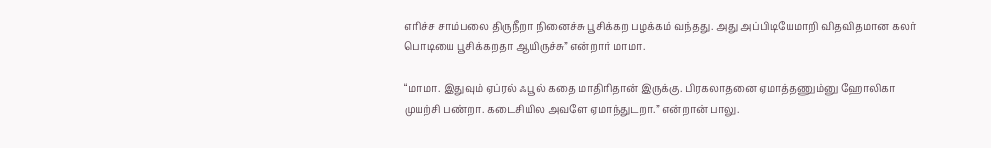எரிச்ச சாம்பலை திருநீறா நினைச்சு பூசிக்கற பழக்கம் வந்தது. அது அப்பிடியேமாறி விதவிதமான கலர் பொடியை பூசிக்கறதா ஆயிருச்சு” என்றார் மாமா.

“மாமா. இதுவும் ஏப்ரல் ஃபூல் கதை மாதிரிதான் இருக்கு. பிரகலாதனை ஏமாத்தணும்னு ஹோலிகா முயற்சி பண்றா. கடைசியில அவளே ஏமாந்துடறா.” என்றான் பாலு.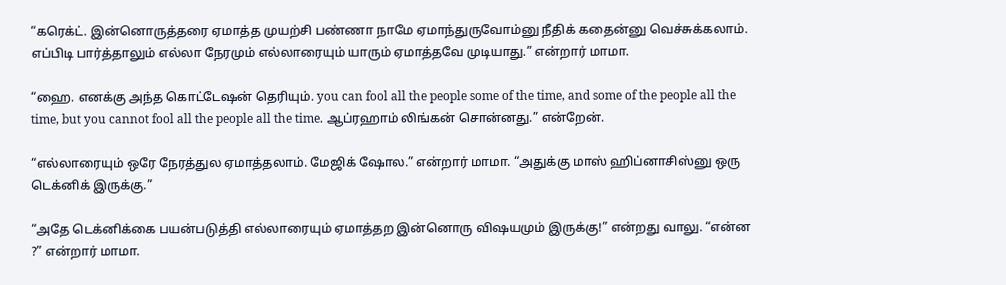“கரெக்ட். இன்னொருத்தரை ஏமாத்த முயற்சி பண்ணா நாமே ஏமாந்துருவோம்னு நீதிக் கதைன்னு வெச்சுக்கலாம். எப்பிடி பார்த்தாலும் எல்லா நேரமும் எல்லாரையும் யாரும் ஏமாத்தவே முடியாது.” என்றார் மாமா.

“ஹை. எனக்கு அந்த கொட்டேஷன் தெரியும். you can fool all the people some of the time, and some of the people all the time, but you cannot fool all the people all the time. ஆப்ரஹாம் லிங்கன் சொன்னது.” என்றேன்.

“எல்லாரையும் ஒரே நேரத்துல ஏமாத்தலாம். மேஜிக் ஷோல.” என்றார் மாமா. “அதுக்கு மாஸ் ஹிப்னாசிஸ்னு ஒரு டெக்னிக் இருக்கு.”

“அதே டெக்னிக்கை பயன்படுத்தி எல்லாரையும் ஏமாத்தற இன்னொரு விஷயமும் இருக்கு!” என்றது வாலு. “என்ன ?” என்றார் மாமா.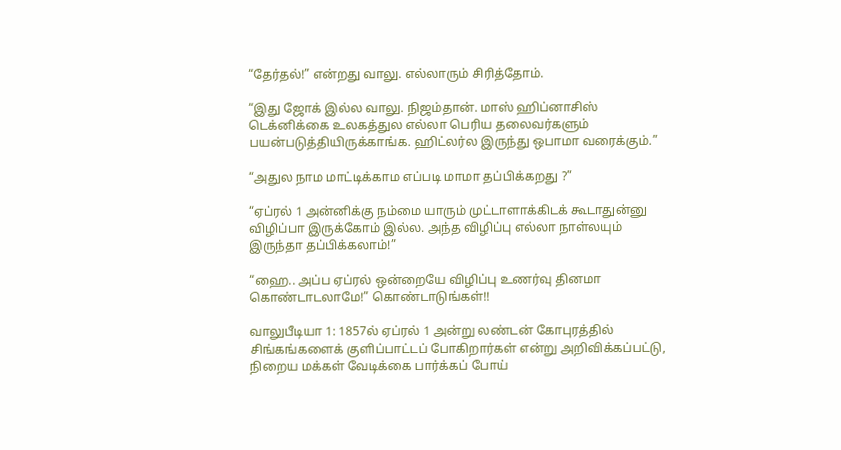“தேர்தல்!” என்றது வாலு. எல்லாரும் சிரித்தோம்.

“இது ஜோக் இல்ல வாலு. நிஜம்தான். மாஸ் ஹிப்னாசிஸ் டெக்னிக்கை உலகத்துல எல்லா பெரிய தலைவர்களும் பயன்படுத்தியிருக்காங்க. ஹிட்லர்ல இருந்து ஒபாமா வரைக்கும்.”

“அதுல நாம மாட்டிக்காம எப்படி மாமா தப்பிக்கறது ?”

“ஏப்ரல் 1 அன்னிக்கு நம்மை யாரும் முட்டாளாக்கிடக் கூடாதுன்னு விழிப்பா இருக்கோம் இல்ல. அந்த விழிப்பு எல்லா நாள்லயும் இருந்தா தப்பிக்கலாம்!”

“ஹை.. அப்ப ஏப்ரல் ஒன்றையே விழிப்பு உணர்வு தினமா கொண்டாடலாமே!” கொண்டாடுங்கள்!!

வாலுபீடியா 1: 1857ல் ஏப்ரல் 1 அன்று லண்டன் கோபுரத்தில் சிங்கங்களைக் குளிப்பாட்டப் போகிறார்கள் என்று அறிவிக்கப்பட்டு, நிறைய மக்கள் வேடிக்கை பார்க்கப் போய்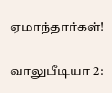ஏமாந்தார்கள்!

வாலுபீடியா 2: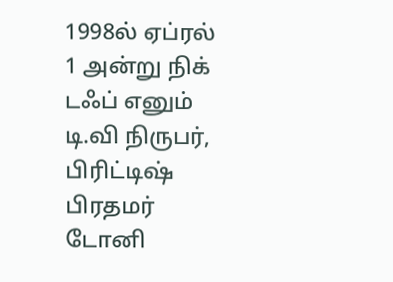1998ல் ஏப்ரல் 1 அன்று நிக் டஃப் எனும் டி.வி நிருபர், பிரிட்டிஷ் பிரதமர் டோனி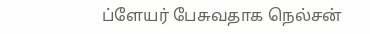ப்ளேயர் பேசுவதாக நெல்சன்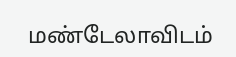மண்டேலாவிடம்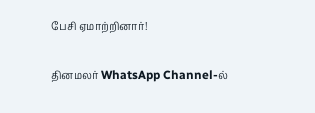பேசி ஏமாற்றினார்!

தினமலர் WhatsApp Channel-ல்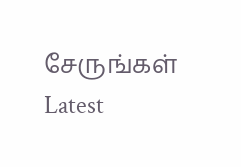சேருங்கள்
Latest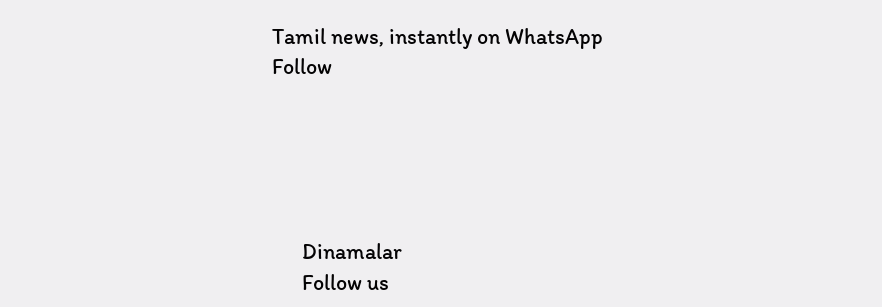Tamil news, instantly on WhatsApp
Follow





      Dinamalar
      Follow us